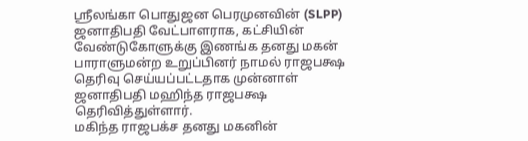ஸ்ரீலங்கா பொதுஜன பெரமுனவின் (SLPP) ஜனாதிபதி வேட்பாளராக, கட்சியின் வேண்டுகோளுக்கு இணங்க தனது மகன் பாராளுமன்ற உறுப்பினர் நாமல் ராஜபக்ஷ தெரிவு செய்யப்பட்டதாக முன்னாள் ஜனாதிபதி மஹிந்த ராஜபக்ஷ தெரிவித்துள்ளார்.
மகிந்த ராஜபக்ச தனது மகனின்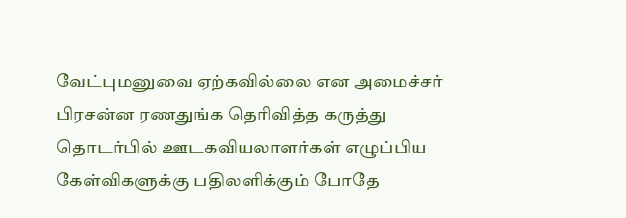வேட்புமனுவை ஏற்கவில்லை என அமைச்சர் பிரசன்ன ரணதுங்க தெரிவித்த கருத்து தொடர்பில் ஊடகவியலாளர்கள் எழுப்பிய கேள்விகளுக்கு பதிலளிக்கும் போதே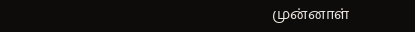முன்னாள்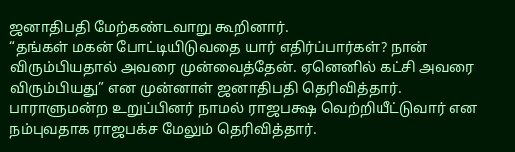ஜனாதிபதி மேற்கண்டவாறு கூறினார்.
“தங்கள் மகன் போட்டியிடுவதை யார் எதிர்ப்பார்கள்? நான் விரும்பியதால் அவரை முன்வைத்தேன். ஏனெனில் கட்சி அவரை விரும்பியது” என முன்னாள் ஜனாதிபதி தெரிவித்தார்.
பாராளுமன்ற உறுப்பினர் நாமல் ராஜபக்ஷ வெற்றியீட்டுவார் என நம்புவதாக ராஜபக்ச மேலும் தெரிவித்தார்.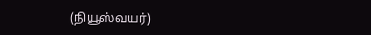(நியூஸ்வயர்)